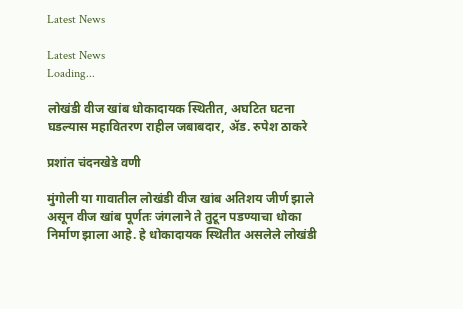Latest News

Latest News
Loading...

लोखंडी वीज खांब धोकादायक स्थितीत, अघटित घटना घडल्यास महावितरण राहील जबाबदार, ॲड. रुपेश ठाकरे

प्रशांत चंदनखेडे वणी

मुंगोली या गावातील लोखंडी वीज खांब अतिशय जीर्ण झाले असून वीज खांब पूर्णतः जंगलाने ते तुटून पडण्याचा धोका निर्माण झाला आहे. हे धोकादायक स्थितीत असलेले लोखंडी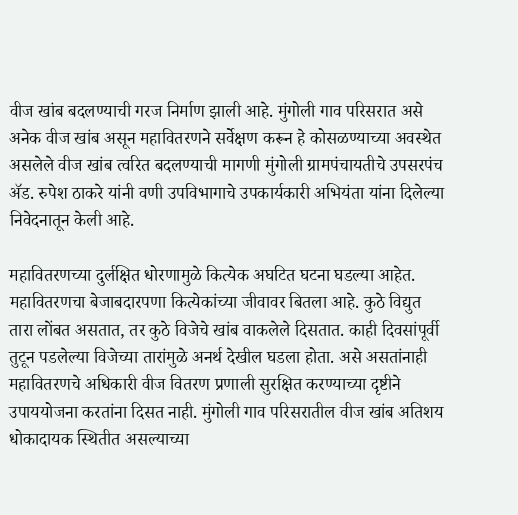वीज खांब बदलण्याची गरज निर्माण झाली आहे. मुंगोली गाव परिसरात असे अनेक वीज खांब असून महावितरणने सर्वेक्षण करून हे कोसळण्याच्या अवस्थेत असलेले वीज खांब त्वरित बदलण्याची मागणी मुंगोली ग्रामपंचायतीचे उपसरपंच ॲड. रुपेश ठाकरे यांनी वणी उपविभागाचे उपकार्यकारी अभियंता यांना दिलेल्या निवेदनातून केली आहे.

महावितरणच्या दुर्लक्षित धोरणामुळे कित्येक अघटित घटना घडल्या आहेत. महावितरणचा बेजाबदारपणा कित्येकांच्या जीवावर बितला आहे. कुठे विद्युत तारा लोंबत असतात, तर कुठे विजेचे खांब वाकलेले दिसतात. काही दिवसांपूर्वी तुटून पडलेल्या विजेच्या तारांमुळे अनर्थ देखील घडला होता. असे असतांनाही महावितरणचे अधिकारी वीज वितरण प्रणाली सुरक्षित करण्याच्या दृष्टीने उपाययोजना करतांना दिसत नाही. मुंगोली गाव परिसरातील वीज खांब अतिशय धोकादायक स्थितीत असल्याच्या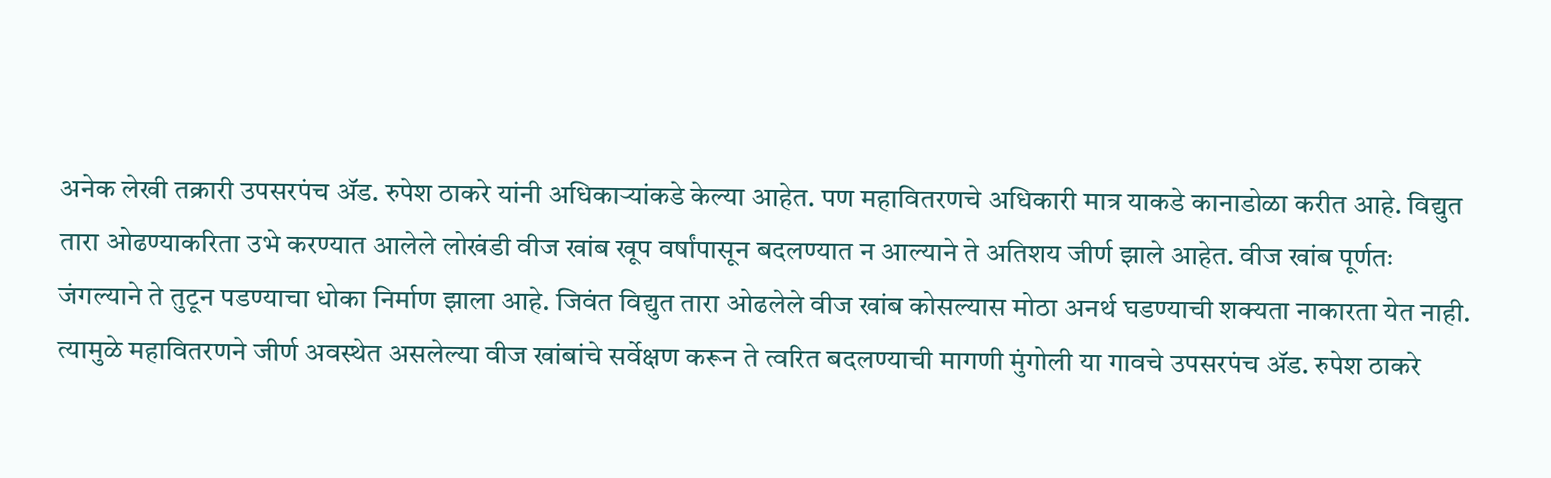अनेक लेखी तक्रारी उपसरपंच ॲड. रुपेश ठाकरे यांनी अधिकाऱ्यांकडे केल्या आहेत. पण महावितरणचे अधिकारी मात्र याकडे कानाडोळा करीत आहे. विद्युत तारा ओढण्याकरिता उभे करण्यात आलेले लोखंडी वीज खांब खूप वर्षांपासून बदलण्यात न आल्याने ते अतिशय जीर्ण झाले आहेत. वीज खांब पूर्णतः जंगल्याने ते तुटून पडण्याचा धोका निर्माण झाला आहे. जिवंत विद्युत तारा ओढलेले वीज खांब कोसल्यास मोठा अनर्थ घडण्याची शक्यता नाकारता येत नाही. त्यामुळे महावितरणने जीर्ण अवस्थेत असलेल्या वीज खांबांचे सर्वेक्षण करून ते त्वरित बदलण्याची मागणी मुंगोली या गावचे उपसरपंच ॲड. रुपेश ठाकरे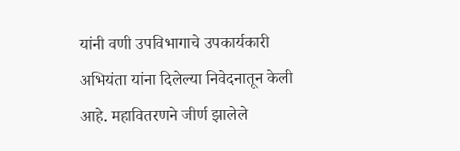यांनी वणी उपविभागाचे उपकार्यकारी अभियंता यांना दिलेल्या निवेदनातून केली आहे. महावितरणने जीर्ण झालेले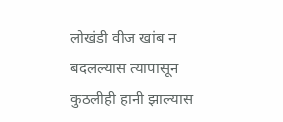लोखंडी वीज खांब न बदलल्यास त्यापासून कुठलीही हानी झाल्यास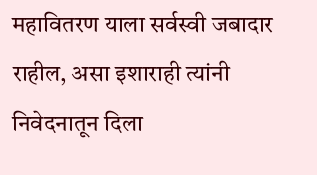महावितरण याला सर्वस्वी जबादार राहील, असा इशाराही त्यांनी निवेदनातून दिला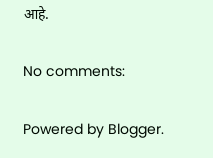आहे.

No comments:

Powered by Blogger.